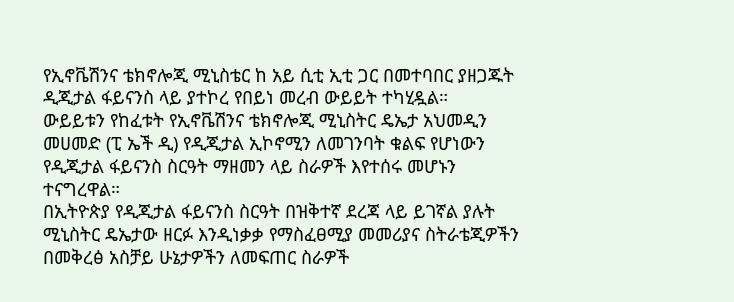የኢኖቬሽንና ቴክኖሎጂ ሚኒስቴር ከ አይ ሲቲ ኢቲ ጋር በመተባበር ያዘጋጁት ዲጂታል ፋይናንስ ላይ ያተኮረ የበይነ መረብ ውይይት ተካሂዷል።
ውይይቱን የከፈቱት የኢኖቬሽንና ቴክኖሎጂ ሚኒስትር ዴኤታ አህመዲን መሀመድ (ፒ ኤች ዲ) የዲጂታል ኢኮኖሚን ለመገንባት ቁልፍ የሆነውን የዲጂታል ፋይናንስ ስርዓት ማዘመን ላይ ስራዎች እየተሰሩ መሆኑን ተናግረዋል።
በኢትዮጵያ የዲጂታል ፋይናንስ ስርዓት በዝቅተኛ ደረጃ ላይ ይገኛል ያሉት ሚኒስትር ዴኤታው ዘርፉ እንዲነቃቃ የማስፈፀሚያ መመሪያና ስትራቴጂዎችን በመቅረፅ አስቻይ ሁኔታዎችን ለመፍጠር ስራዎች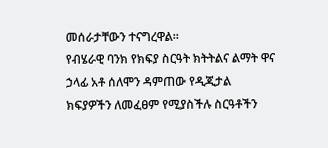መሰራታቸውን ተናግረዋል።
የብሄራዊ ባንክ የክፍያ ስርዓት ክትትልና ልማት ዋና ኃላፊ አቶ ሰለሞን ዳምጠው የዲጂታል ክፍያዎችን ለመፈፀም የሚያስችሉ ስርዓቶችን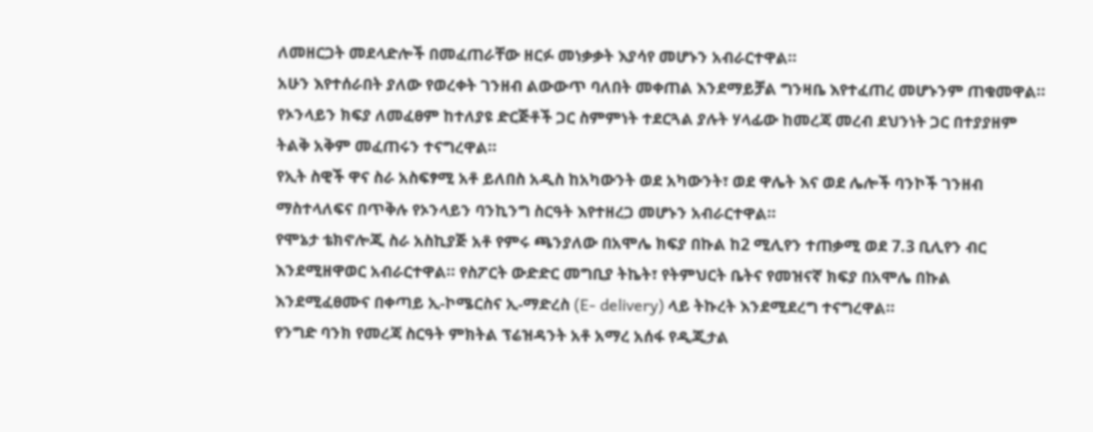ለመዘርጋት መደላድሎች በመፈጠራቸው ዘርፉ መነቃቃት እያሳየ መሆኑን አብራርተዋል።
አሁን እየተሰራበት ያለው የወረቀት ገንዘብ ልውውጥ ባለበት መቀጠል እንደማይቻል ግንዛቤ እየተፈጠረ መሆኑንም ጠቁመዋል። የኦንላይን ክፍያ ለመፈፀም ከተለያዩ ድርጅቶች ጋር ስምምነት ተደርጓል ያሉት ሃላፊው ከመረጃ መረብ ደህንነት ጋር በተያያዘም ትልቅ አቅም መፈጠሩን ተናግረዋል።
የኢት ስዊች ዋና ስራ አስፍፃሚ አቶ ይለበስ አዲስ ከአካውንት ወደ አካውንት፣ ወደ ዋሌት እና ወደ ሌሎች ባንኮች ገንዘብ ማስተላለፍና በጥቅሉ የኦንላይን ባንኪንግ ስርዓት እየተዘረጋ መሆኑን አብራርተዋል።
የሞኔታ ቴክኖሎጂ ስራ አስኪያጅ አቶ የምሩ ጫንያለው በአሞሌ ክፍያ በኩል ከ2 ሚሊየን ተጠቃሚ ወደ 7.3 ቢሊየን ብር እንደሚዘዋወር አብራርተዋል። የስፖርት ውድድር መግቢያ ትኬት፣ የትምህርት ቤትና የመዝናኛ ክፍያ በአሞሌ በኩል እንደሚፈፀሙና በቀጣይ ኢ-ኮሜርስና ኢ-ማድረስ (E- delivery) ላይ ትኩረት እንደሚደረግ ተናግረዋል።
የንግድ ባንክ የመረጃ ስርዓት ምክትል ፕሬዝዳንት አቶ አማረ አሰፋ የዲጂታል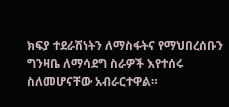ክፍያ ተደራሽነትን ለማስፋትና የማህበረሰቡን ግንዛቤ ለማሳደግ ስራዎች እየተሰሩ ስለመሆናቸው አብራርተዋል።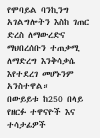የሞባይል ባንኪንግ አገልግሎትን እስከ ገጠር ድረስ ለማውረድና ማህበረሰቡን ተጠቃሚ ለማድረግ እንቅሳቃሴ እየተደረገ መሆኑንም አንስተዋል።
በውይይቱ ከ250 በላይ የዘርፉ ተዋናዮች እና ተሳታፊዎች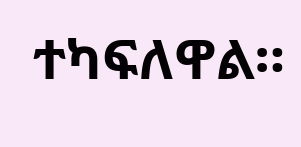ተካፍለዋል።